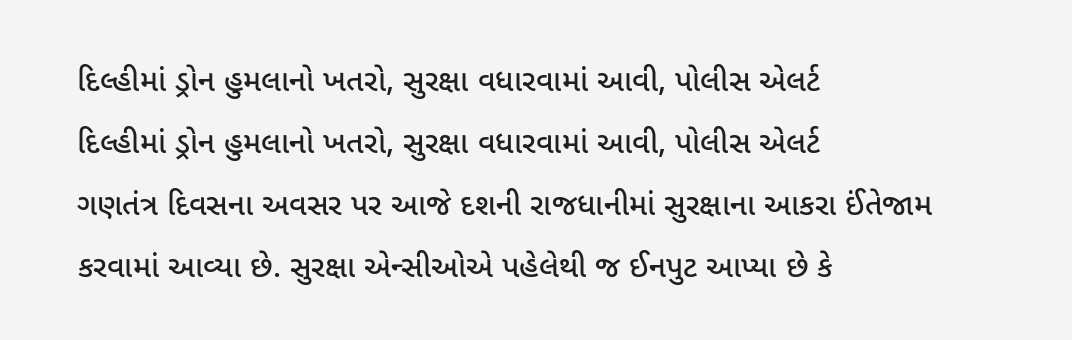દિલ્હીમાં ડ્રોન હુમલાનો ખતરો, સુરક્ષા વધારવામાં આવી, પોલીસ એલર્ટ
દિલ્હીમાં ડ્રોન હુમલાનો ખતરો, સુરક્ષા વધારવામાં આવી, પોલીસ એલર્ટ
ગણતંત્ર દિવસના અવસર પર આજે દશની રાજધાનીમાં સુરક્ષાના આકરા ઈંતેજામ કરવામાં આવ્યા છે. સુરક્ષા એન્સીઓએ પહેલેથી જ ઈનપુટ આપ્યા છે કે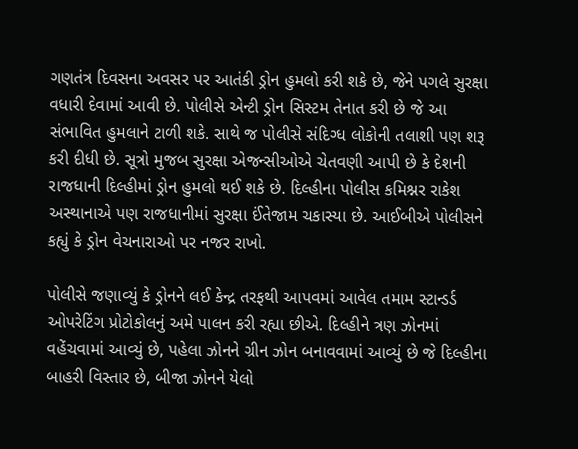ગણતંત્ર દિવસના અવસર પર આતંકી ડ્રોન હુમલો કરી શકે છે, જેને પગલે સુરક્ષા વધારી દેવામાં આવી છે. પોલીસે એન્ટી ડ્રોન સિસ્ટમ તેનાત કરી છે જે આ સંભાવિત હુમલાને ટાળી શકે. સાથે જ પોલીસે સંદિગ્ધ લોકોની તલાશી પણ શરૂ કરી દીધી છે. સૂત્રો મુજબ સુરક્ષા એજન્સીઓએ ચેતવણી આપી છે કે દેશની રાજધાની દિલ્હીમાં ડ્રોન હુમલો થઈ શકે છે. દિલ્હીના પોલીસ કમિશ્નર રાકેશ અસ્થાનાએ પણ રાજધાનીમાં સુરક્ષા ઈંતેજામ ચકાસ્યા છે. આઈબીએ પોલીસને કહ્યું કે ડ્રોન વેચનારાઓ પર નજર રાખો.

પોલીસે જણાવ્યું કે ડ્રોનને લઈ કેન્દ્ર તરફથી આપવમાં આવેલ તમામ સ્ટાન્ડર્ડ ઓપરેટિંગ પ્રોટોકોલનું અમે પાલન કરી રહ્યા છીએ. દિલ્હીને ત્રણ ઝોનમાં વહેંચવામાં આવ્યું છે, પહેલા ઝોનને ગ્રીન ઝોન બનાવવામાં આવ્યું છે જે દિલ્હીના બાહરી વિસ્તાર છે, બીજા ઝોનને યેલો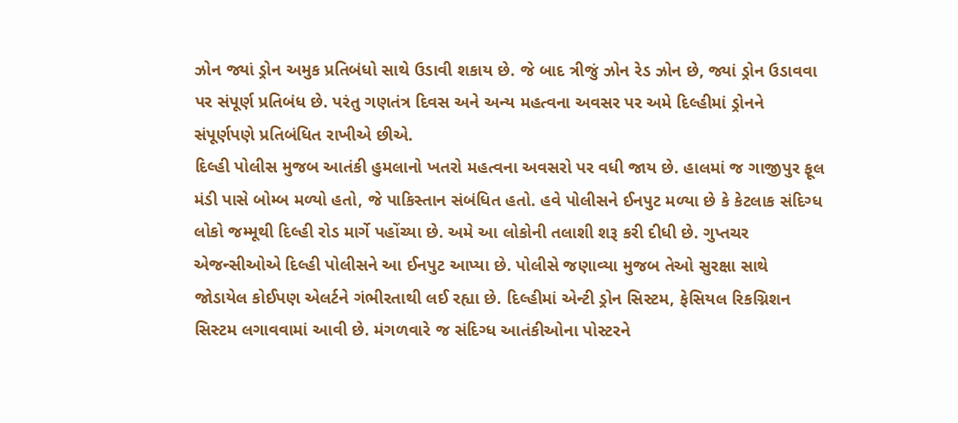ઝોન જ્યાં ડ્રોન અમુક પ્રતિબંધો સાથે ઉડાવી શકાય છે. જે બાદ ત્રીજું ઝોન રેડ ઝોન છે, જ્યાં ડ્રોન ઉડાવવા પર સંપૂર્ણ પ્રતિબંધ છે. પરંતુ ગણતંત્ર દિવસ અને અન્ય મહત્વના અવસર પર અમે દિલ્હીમાં ડ્રોનને સંપૂર્ણપણે પ્રતિબંધિત રાખીએ છીએ.
દિલ્હી પોલીસ મુજબ આતંકી હુમલાનો ખતરો મહત્વના અવસરો પર વધી જાય છે. હાલમાં જ ગાજીપુર ફૂલ મંડી પાસે બોમ્બ મળ્યો હતો, જે પાકિસ્તાન સંબંધિત હતો. હવે પોલીસને ઈનપુટ મળ્યા છે કે કેટલાક સંદિગ્ધ લોકો જમ્મૂથી દિલ્હી રોડ માર્ગે પહોંચ્યા છે. અમે આ લોકોની તલાશી શરૂ કરી દીધી છે. ગુપ્તચર એજન્સીઓએ દિલ્હી પોલીસને આ ઈનપુટ આપ્યા છે. પોલીસે જણાવ્યા મુજબ તેઓ સુરક્ષા સાથે જોડાયેલ કોઈપણ એલર્ટને ગંભીરતાથી લઈ રહ્યા છે. દિલ્હીમાં એન્ટી ડ્રોન સિસ્ટમ, ફેસિયલ રિકગ્નિશન સિસ્ટમ લગાવવામાં આવી છે. મંગળવારે જ સંદિગ્ધ આતંકીઓના પોસ્ટરને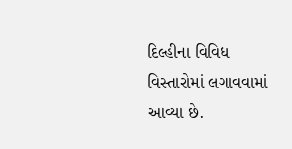દિલ્હીના વિવિધ વિસ્તારોમાં લગાવવામાં આવ્યા છે.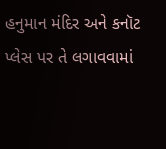હનુમાન મંદિર અને કનૉટ પ્લેસ પર તે લગાવવામાં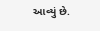આવ્યું છે.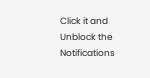Click it and Unblock the Notifications